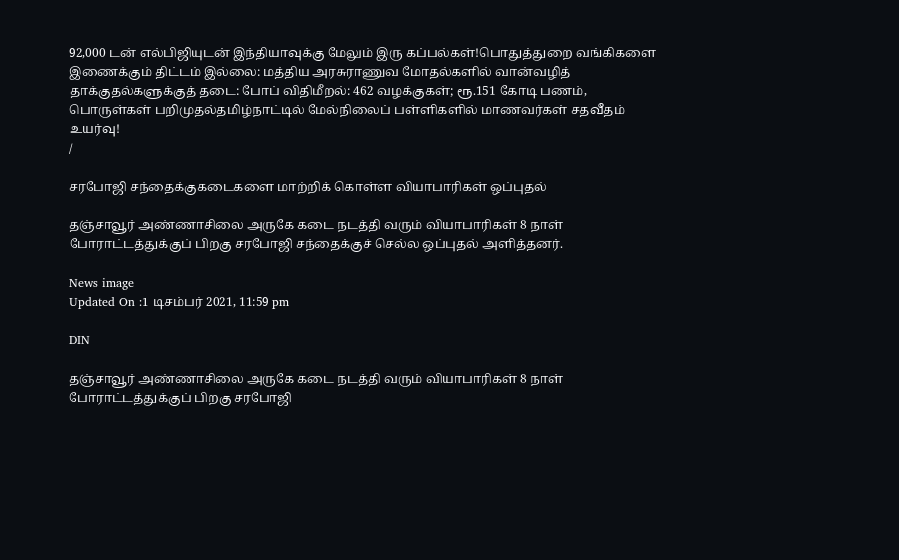92,000 டன் எல்பிஜியுடன் இந்தியாவுக்கு மேலும் இரு கப்பல்கள்!பொதுத்துறை வங்கிகளை இணைக்கும் திட்டம் இல்லை: மத்திய அரசுராணுவ மோதல்களில் வான்வழித் தாக்குதல்களுக்குத் தடை: போப் விதிமீறல்: 462 வழக்குகள்; ரூ.151 கோடி பணம், பொருள்கள் பறிமுதல்தமிழ்நாட்டில் மேல்நிலைப் பள்ளிகளில் மாணவர்கள் சதவீதம் உயர்வு!
/

சரபோஜி சந்தைக்குகடைகளை மாற்றிக் கொள்ள வியாபாரிகள் ஒப்புதல்

தஞ்சாவூர் அண்ணாசிலை அருகே கடை நடத்தி வரும் வியாபாரிகள் 8 நாள் போராட்டத்துக்குப் பிறகு சரபோஜி சந்தைக்குச் செல்ல ஒப்புதல் அளித்தனர்.

News image
Updated On :1 டிசம்பர் 2021, 11:59 pm

DIN

தஞ்சாவூர் அண்ணாசிலை அருகே கடை நடத்தி வரும் வியாபாரிகள் 8 நாள் போராட்டத்துக்குப் பிறகு சரபோஜி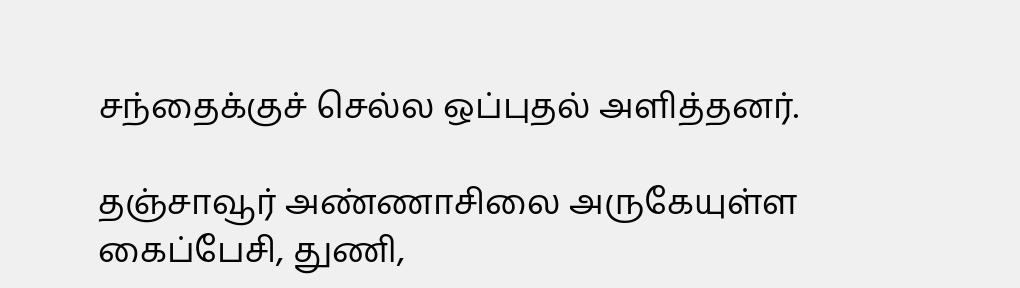சந்தைக்குச் செல்ல ஒப்புதல் அளித்தனர்.

தஞ்சாவூர் அண்ணாசிலை அருகேயுள்ள கைப்பேசி, துணி,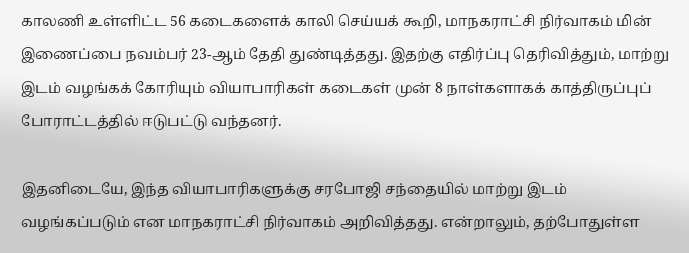காலணி உள்ளிட்ட 56 கடைகளைக் காலி செய்யக் கூறி, மாநகராட்சி நிர்வாகம் மின் இணைப்பை நவம்பர் 23-ஆம் தேதி துண்டித்தது. இதற்கு எதிர்ப்பு தெரிவித்தும், மாற்று இடம் வழங்கக் கோரியும் வியாபாரிகள் கடைகள் முன் 8 நாள்களாகக் காத்திருப்புப் போராட்டத்தில் ஈடுபட்டு வந்தனர்.

இதனிடையே, இந்த வியாபாரிகளுக்கு சரபோஜி சந்தையில் மாற்று இடம் வழங்கப்படும் என மாநகராட்சி நிர்வாகம் அறிவித்தது. என்றாலும், தற்போதுள்ள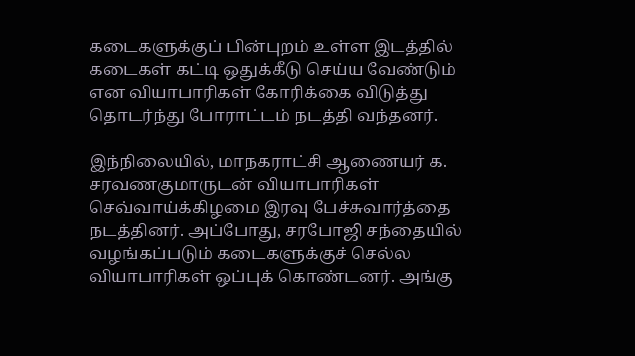கடைகளுக்குப் பின்புறம் உள்ள இடத்தில் கடைகள் கட்டி ஒதுக்கீடு செய்ய வேண்டும் என வியாபாரிகள் கோரிக்கை விடுத்து தொடர்ந்து போராட்டம் நடத்தி வந்தனர்.

இந்நிலையில், மாநகராட்சி ஆணையர் க. சரவணகுமாருடன் வியாபாரிகள் செவ்வாய்க்கிழமை இரவு பேச்சுவார்த்தை நடத்தினர். அப்போது, சரபோஜி சந்தையில் வழங்கப்படும் கடைகளுக்குச் செல்ல வியாபாரிகள் ஒப்புக் கொண்டனர். அங்கு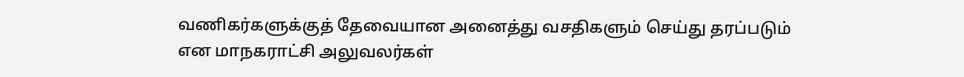வணிகர்களுக்குத் தேவையான அனைத்து வசதிகளும் செய்து தரப்படும் என மாநகராட்சி அலுவலர்கள்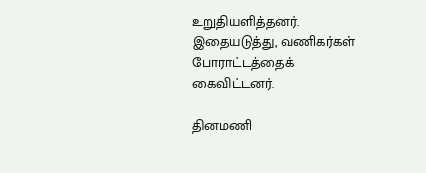உறுதியளித்தனர். இதையடுத்து, வணிகர்கள் போராட்டத்தைக் கைவிட்டனர்.

தினமணி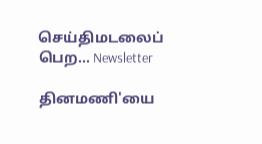செய்திமடலைப் பெற... Newsletter

தினமணி'யை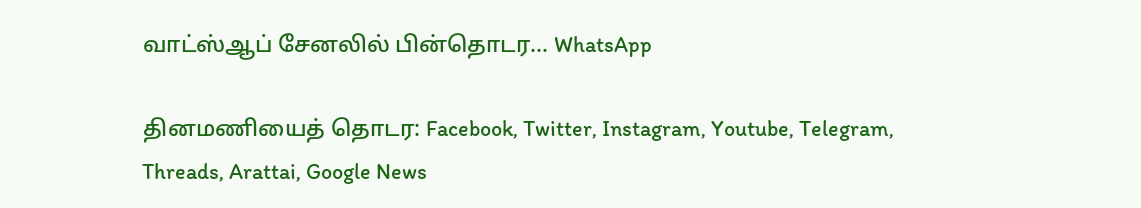வாட்ஸ்ஆப் சேனலில் பின்தொடர... WhatsApp

தினமணியைத் தொடர: Facebook, Twitter, Instagram, Youtube, Telegram, Threads, Arattai, Google News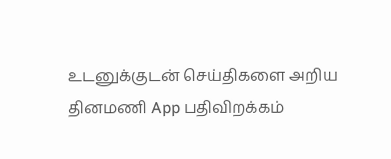உடனுக்குடன் செய்திகளை அறிய தினமணி App பதிவிறக்கம்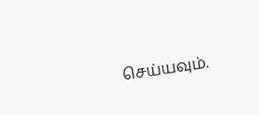செய்யவும்.